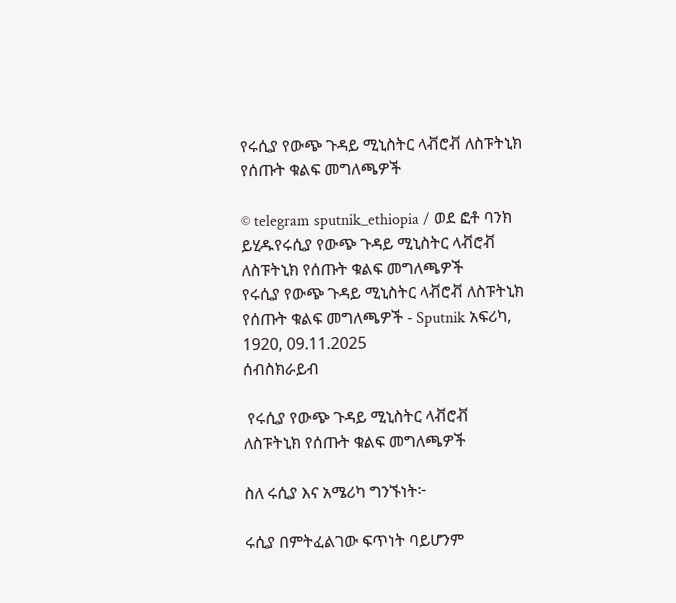የሩሲያ የውጭ ጉዳይ ሚኒስትር ላቭሮቭ ለስፑትኒክ የሰጡት ቁልፍ መግለጫዎች

© telegram sputnik_ethiopia / ወደ ፎቶ ባንክ ይሂዱየሩሲያ የውጭ ጉዳይ ሚኒስትር ላቭሮቭ ለስፑትኒክ የሰጡት ቁልፍ መግለጫዎች
የሩሲያ የውጭ ጉዳይ ሚኒስትር ላቭሮቭ ለስፑትኒክ የሰጡት ቁልፍ መግለጫዎች - Sputnik አፍሪካ, 1920, 09.11.2025
ሰብስክራይብ

 የሩሲያ የውጭ ጉዳይ ሚኒስትር ላቭሮቭ ለስፑትኒክ የሰጡት ቁልፍ መግለጫዎች

ስለ ሩሲያ እና አሜሪካ ግንኙነት፦

ሩሲያ በምትፈልገው ፍጥነት ባይሆንም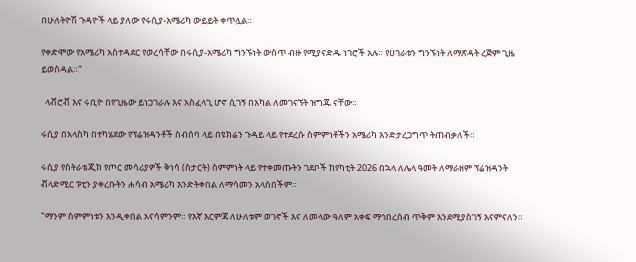በሁለትዮሽ ጉዳዮች ላይ ያለው የሩሲያ-አሜሪካ ውይይት ቀጥሏል።

የቀድሞው የአሜሪካ አስተዳደር የወረሳቸው በሩሲያ-አሜሪካ ግንኙነት ውስጥ ብዙ የሚያናድዱ ነገሮች አሉ። የሀገራቱን ግንኙነት ለማጽዳት ረጅም ጊዜ ይወስዳል።"

  ላቭሮቭ እና ሩቢዮ በየጊዜው ይነጋገራሉ እና አስፈላጊ ሆኖ ሲገኝ በአካል ለመገናኘት ዝግጁ ናቸው።

ሩሲያ በአላስካ በተካሄደው የፕሬዝዳንቶች ስብሰባ ላይ በዩክሬን ጉዳይ ላይ የተደረሱ ስምምነቶችን አሜሪካ እንድታረጋግጥ ትጠብቃለች።

ሩሲያ የስትራቴጂክ የጦር መሳሪያዎች ቅነሳ (ስታርት) ስምምነት ላይ የተቀመጡትን ገደቦች ከየካቲት 2026 በኋላ ለሌላ ዓመት ለማራዘም ፕሬዝዳንት ቭላድሚር ፑቲን ያቀረቡትን ሐሳብ አሜሪካ እንድትቀበል ለማሳመን አላሰበችም።

"ማንም ስምምነቱን እንዲቀበል አናሳምንም። የእኛ እርምጃ ለሁለቱም ወገኖች እና ለመላው ዓለም አቀፍ ማኅበረሰብ ጥቅም እንደሚያስገኝ እናምናለን።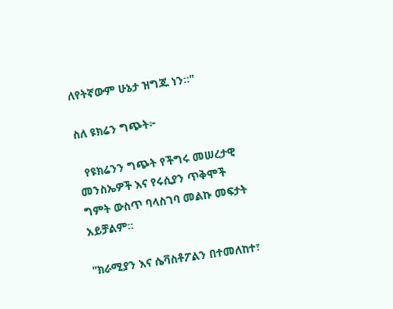ለየትኛውም ሁኔታ ዝግጁ ነን።"

ስለ ዩክሬን ግጭት፦

  የዩክሬንን ግጭት የችግሩ መሠረታዊ መንስኤዎች እና የሩሲያን ጥቅሞች ግምት ውስጥ ባላስገባ መልኩ መፍታት አይቻልም።

"ክራሚያን እና ሴቫስቶፖልን በተመለከተ፣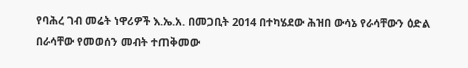የባሕረ ገብ መሬት ነዋሪዎች እ.ኤ.አ. በመጋቢት 2014 በተካሄደው ሕዝበ ውሳኔ የራሳቸውን ዕድል በራሳቸው የመወሰን መብት ተጠቅመው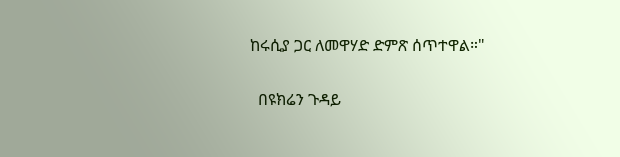ከሩሲያ ጋር ለመዋሃድ ድምጽ ሰጥተዋል።"

  በዩክሬን ጉዳይ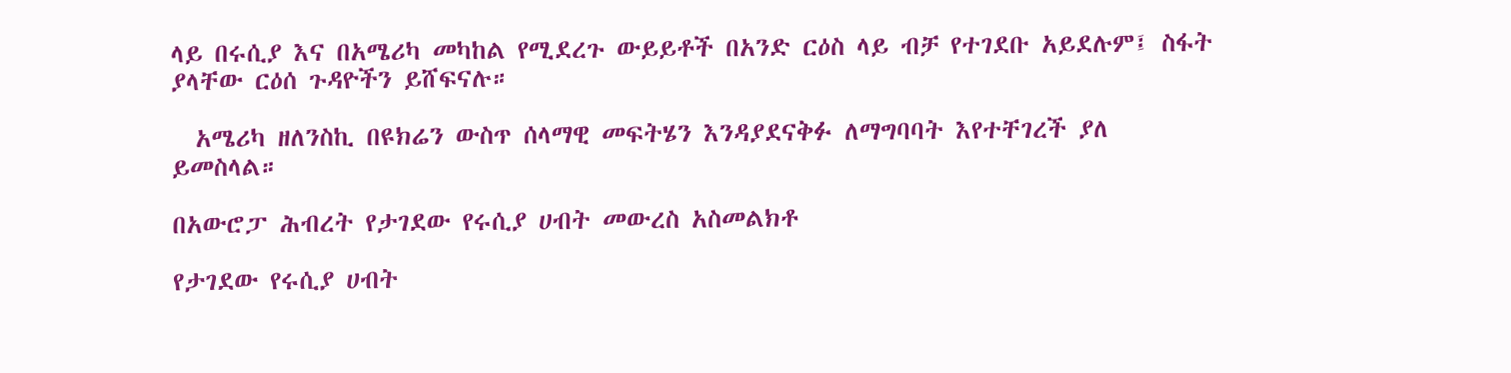ላይ በሩሲያ እና በአሜሪካ መካከል የሚደረጉ ውይይቶች በአንድ ርዕስ ላይ ብቻ የተገደቡ አይደሉም፤ ስፋት ያላቸው ርዕሰ ጉዳዮችን ይሸፍናሉ።

  አሜሪካ ዘለንስኪ በዩክሬን ውስጥ ሰላማዊ መፍትሄን እንዳያደናቅፉ ለማግባባት እየተቸገረች ያለ ይመስላል።

በአውሮፓ ሕብረት የታገደው የሩሲያ ሀብት መውረስ አስመልክቶ

የታገደው የሩሲያ ሀብት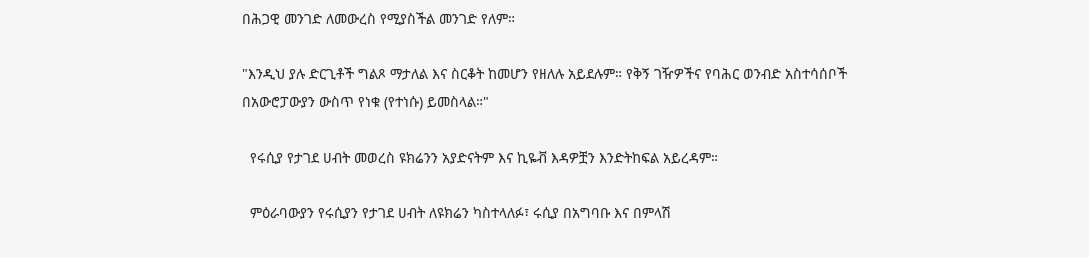በሕጋዊ መንገድ ለመውረስ የሚያስችል መንገድ የለም።

"እንዲህ ያሉ ድርጊቶች ግልጾ ማታለል እና ስርቆት ከመሆን የዘለሉ አይደሉም። የቅኝ ገዥዎችና የባሕር ወንብድ አስተሳሰቦች በአውሮፓውያን ውስጥ የነቁ (የተነሱ) ይመስላል።"

  የሩሲያ የታገደ ሀብት መወረስ ዩክሬንን አያድናትም እና ኪዬቭ እዳዎቿን እንድትከፍል አይረዳም።

  ምዕራባውያን የሩሲያን የታገደ ሀብት ለዩክሬን ካስተላለፉ፣ ሩሲያ በአግባቡ እና በምላሽ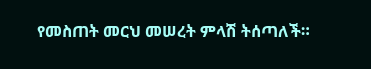የመስጠት መርህ መሠረት ምላሽ ትሰጣለች።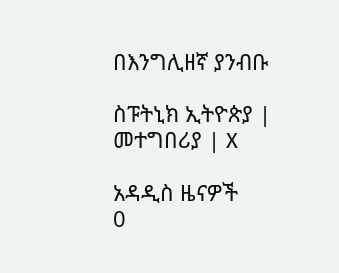በእንግሊዘኛ ያንብቡ

ስፑትኒክ ኢትዮጵያ | መተግበሪያ | X

አዳዲስ ዜናዎች
0